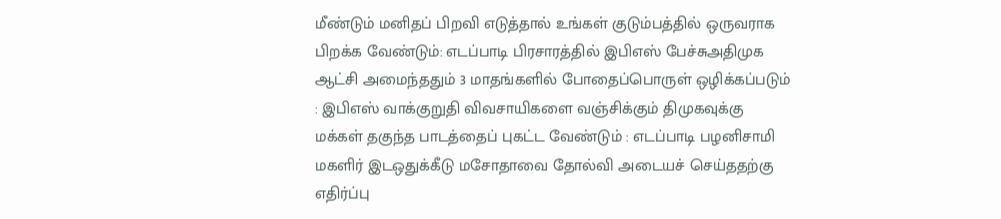மீண்டும் மனிதப் பிறவி எடுத்தால் உங்கள் குடும்பத்தில் ஒருவராக பிறக்க வேண்டும்: எடப்பாடி பிரசாரத்தில் இபிஎஸ் பேச்சுஅதிமுக ஆட்சி அமைந்ததும் 3 மாதங்களில் போதைப்பொருள் ஒழிக்கப்படும் : இபிஎஸ் வாக்குறுதி விவசாயிகளை வஞ்சிக்கும் திமுகவுக்கு மக்கள் தகுந்த பாடத்தைப் புகட்ட வேண்டும் : எடப்பாடி பழனிசாமி மகளிர் இடஒதுக்கீடு மசோதாவை தோல்வி அடையச் செய்ததற்கு எதிர்ப்பு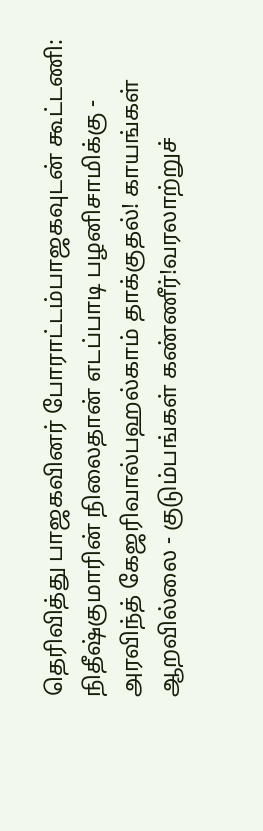தெரிவித்து பாஜகவினர் போராட்டம்பாஜகவுடன் கூட்டணி: நிதீஷ்குமாரின் நிலைதான் எடப்பாடி பழனிசாமிக்கு - அரவிந்த் கேஜரிவால்பஹல்காம் தாக்குதல்! காயங்கள் ஆறவில்லை - குடும்பங்கள் கண்ணீர்!வரலாற்றுச்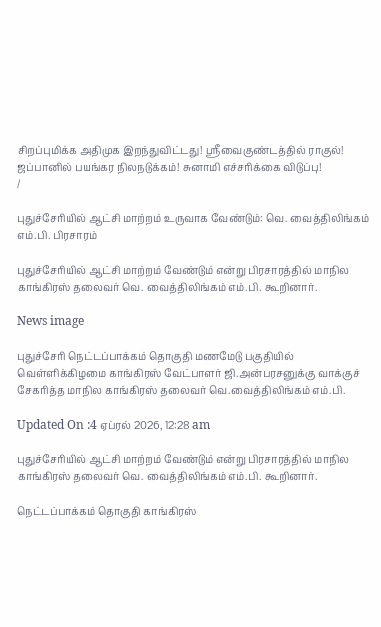சிறப்புமிக்க அதிமுக இறந்துவிட்டது! ஸ்ரீவைகுண்டத்தில் ராகுல்! ஜப்பானில் பயங்கர நிலநடுக்கம்! சுனாமி எச்சரிக்கை விடுப்பு!
/

புதுச்சேரியில் ஆட்சி மாற்றம் உருவாக வேண்டும்: வெ. வைத்திலிங்கம் எம்.பி. பிரசாரம்

புதுச்சேரியில் ஆட்சி மாற்றம் வேண்டும் என்று பிரசாரத்தில் மாநில காங்கிரஸ் தலைவர் வெ. வைத்திலிங்கம் எம்.பி. கூறினார்.

News image

புதுச்சேரி நெட்டப்பாக்கம் தொகுதி மணமேடு பகுதியில் வெள்ளிக்கிழமை காங்கிரஸ் வேட்பாளர் ஜி.அன்பரசனுக்கு வாக்குச் சேகரித்த மாநில காங்கிரஸ் தலைவர் வெ.வைத்திலிங்கம் எம்.பி.

Updated On :4 ஏப்ரல் 2026, 12:28 am

புதுச்சேரியில் ஆட்சி மாற்றம் வேண்டும் என்று பிரசாரத்தில் மாநில காங்கிரஸ் தலைவர் வெ. வைத்திலிங்கம் எம்.பி. கூறினார்.

நெட்டப்பாக்கம் தொகுதி காங்கிரஸ்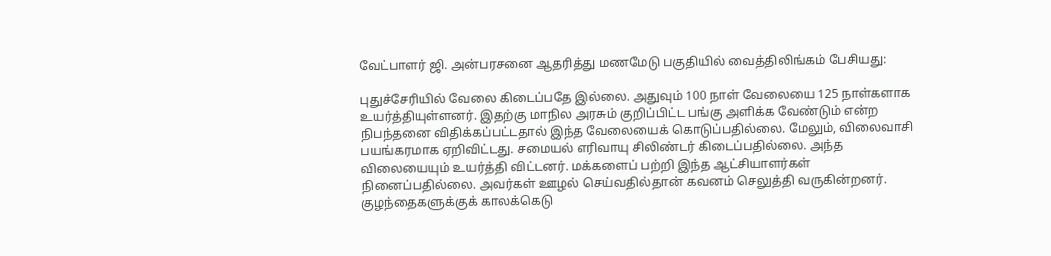வேட்பாளர் ஜி. அன்பரசனை ஆதரித்து மணமேடு பகுதியில் வைத்திலிங்கம் பேசியது:

புதுச்சேரியில் வேலை கிடைப்பதே இல்லை. அதுவும் 100 நாள் வேலையை 125 நாள்களாக உயர்த்தியுள்ளனர். இதற்கு மாநில அரசும் குறிப்பிட்ட பங்கு அளிக்க வேண்டும் என்ற நிபந்தனை விதிக்கப்பட்டதால் இந்த வேலையைக் கொடுப்பதில்லை. மேலும், விலைவாசி பயங்கரமாக ஏறிவிட்டது. சமையல் எரிவாயு சிலிண்டர் கிடைப்பதில்லை. அந்த விலையையும் உயர்த்தி விட்டனர். மக்களைப் பற்றி இந்த ஆட்சியாளர்கள் நினைப்பதில்லை. அவர்கள் ஊழல் செய்வதில்தான் கவனம் செலுத்தி வருகின்றனர். குழந்தைகளுக்குக் காலக்கெடு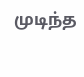முடிந்த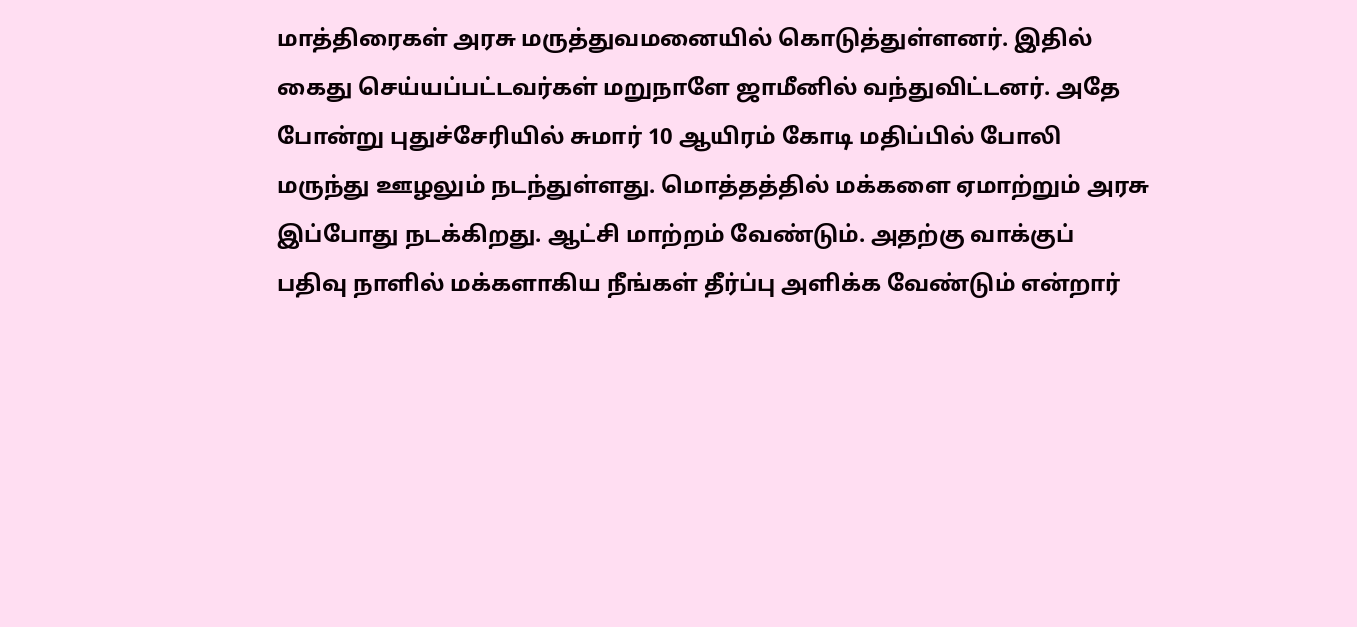மாத்திரைகள் அரசு மருத்துவமனையில் கொடுத்துள்ளனர். இதில் கைது செய்யப்பட்டவர்கள் மறுநாளே ஜாமீனில் வந்துவிட்டனர். அதே போன்று புதுச்சேரியில் சுமார் 10 ஆயிரம் கோடி மதிப்பில் போலி மருந்து ஊழலும் நடந்துள்ளது. மொத்தத்தில் மக்களை ஏமாற்றும் அரசு இப்போது நடக்கிறது. ஆட்சி மாற்றம் வேண்டும். அதற்கு வாக்குப் பதிவு நாளில் மக்களாகிய நீங்கள் தீர்ப்பு அளிக்க வேண்டும் என்றார்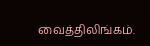வைத்திலிங்கம்.